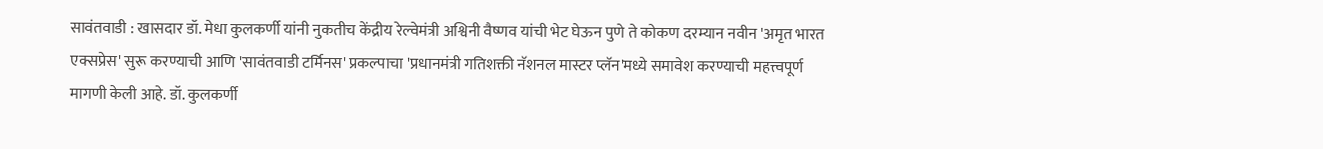सावंतवाडी : खासदार डॉ. मेधा कुलकर्णी यांनी नुकतीच केंद्रीय रेल्वेमंत्री अश्विनी वैष्णव यांची भेट घेऊन पुणे ते कोकण दरम्यान नवीन 'अमृत भारत एक्सप्रेस' सुरू करण्याची आणि 'सावंतवाडी टर्मिनस' प्रकल्पाचा 'प्रधानमंत्री गतिशक्ती नॅशनल मास्टर प्लॅन'मध्ये समावेश करण्याची महत्त्वपूर्ण मागणी केली आहे. डॉ. कुलकर्णी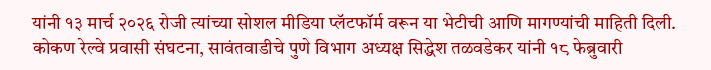यांनी १३ मार्च २०२६ रोजी त्यांच्या सोशल मीडिया प्लॅटफॉर्म वरून या भेटीची आणि मागण्यांची माहिती दिली.
कोकण रेल्वे प्रवासी संघटना, सावंतवाडीचे पुणे विभाग अध्यक्ष सिद्धेश तळवडेकर यांनी १८ फेब्रुवारी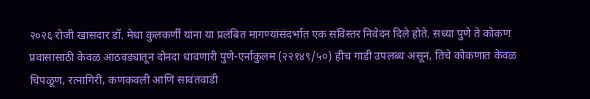२०२६ रोजी खासदार डॉ. मेधा कुलकर्णी यांना या प्रलंबित मागण्यांसंदर्भात एक सविस्तर निवेदन दिले होते. सध्या पुणे ते कोकण प्रवासासाठी केवळ आठवड्यातून दोनदा धावणारी पुणे-एर्नाकुलम (२२१४९/५०) हीच गाडी उपलब्ध असून, तिचे कोकणात केवळ चिपळूण, रत्नागिरी, कणकवली आणि सावंतवाडी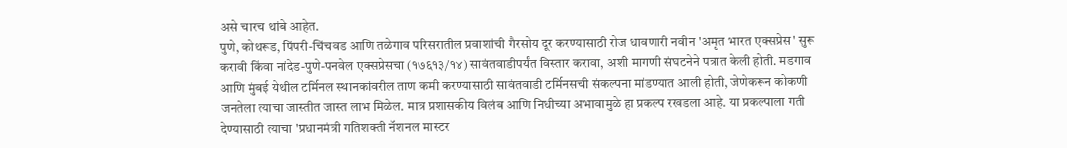असे चारच थांबे आहेत.
पुणे, कोथरूड, पिंपरी-चिंचवड आणि तळेगाव परिसरातील प्रवाशांची गैरसोय दूर करण्यासाठी रोज धावणारी नवीन 'अमृत भारत एक्सप्रेस' सुरू करावी किंवा नांदेड-पुणे-पनवेल एक्सप्रेसचा (१७६१३/१४) सावंतवाडीपर्यंत विस्तार करावा, अशी मागणी संघटनेने पत्रात केली होती. मडगाव आणि मुंबई येथील टर्मिनल स्थानकांवरील ताण कमी करण्यासाठी सावंतवाडी टर्मिनसची संकल्पना मांडण्यात आली होती, जेणेकरून कोकणी जनतेला त्याचा जास्तीत जास्त लाभ मिळेल. मात्र प्रशासकीय विलंब आणि निधीच्या अभावामुळे हा प्रकल्प रखडला आहे. या प्रकल्पाला गती देण्यासाठी त्याचा 'प्रधानमंत्री गतिशक्ती नॅशनल मास्टर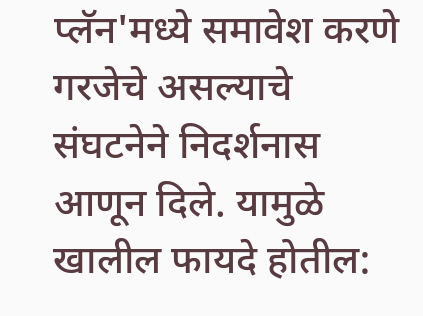प्लॅन'मध्ये समावेश करणे गरजेचे असल्याचे संघटनेने निदर्शनास आणून दिले. यामुळे खालील फायदे होतील: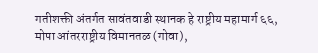गतीशक्ती अंतर्गत सावंतवाडी स्थानक हे राष्ट्रीय महामार्ग ६६, मोपा आंतरराष्ट्रीय विमानतळ (गोवा),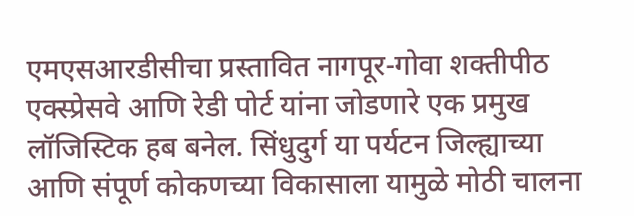एमएसआरडीसीचा प्रस्तावित नागपूर-गोवा शक्तीपीठ एक्स्प्रेसवे आणि रेडी पोर्ट यांना जोडणारे एक प्रमुख लॉजिस्टिक हब बनेल. सिंधुदुर्ग या पर्यटन जिल्ह्याच्या आणि संपूर्ण कोकणच्या विकासाला यामुळे मोठी चालना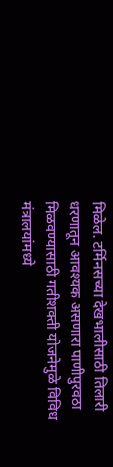मिळेल. टर्मिनसच्या देखभालीसाठी तिलारी धरणातून आवश्यक असणारा पाणीपुरवठा मिळवण्यासाठी गतीशक्ती योजनेमुळे विविध मंत्रालयांमध्ये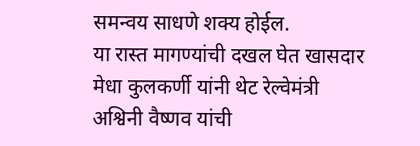समन्वय साधणे शक्य होईल.
या रास्त मागण्यांची दखल घेत खासदार मेधा कुलकर्णी यांनी थेट रेल्वेमंत्री अश्विनी वैष्णव यांची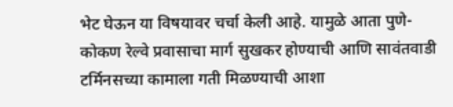भेट घेऊन या विषयावर चर्चा केली आहे. यामुळे आता पुणे-कोकण रेल्वे प्रवासाचा मार्ग सुखकर होण्याची आणि सावंतवाडी टर्मिनसच्या कामाला गती मिळण्याची आशा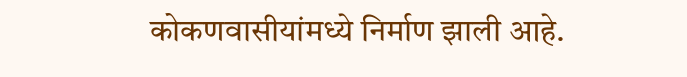कोकणवासीयांमध्ये निर्माण झाली आहे.